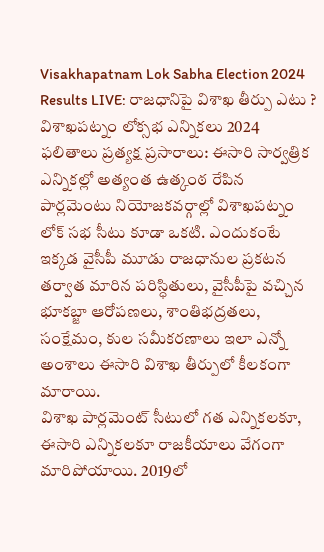Visakhapatnam Lok Sabha Election 2024 Results LIVE: రాజధానిపై విశాఖ తీర్పు ఎటు ?
విశాఖపట్నం లోక్సభ ఎన్నికలు 2024 ఫలితాలు ప్రత్యక్ష ప్రసారాలు: ఈసారి సార్వత్రిక ఎన్నికల్లో అత్యంత ఉత్కంఠ రేపిన పార్లమెంటు నియోజకవర్గాల్లో విశాఖపట్నం లోక్ సభ సీటు కూడా ఒకటి. ఎందుకంటే ఇక్కడ వైసీపీ మూడు రాజధానుల ప్రకటన తర్వాత మారిన పరిస్ధితులు, వైసీపీపై వచ్చిన భూకబ్జా ఆరోపణలు, శాంతిభద్రతలు, సంక్షేమం, కుల సమీకరణాలు ఇలా ఎన్నో అంశాలు ఈసారి విశాఖ తీర్పులో కీలకంగా మారాయి.
విశాఖ పార్లమెంట్ సీటులో గత ఎన్నికలకూ, ఈసారి ఎన్నికలకూ రాజకీయాలు వేగంగా మారిపోయాయి. 2019లో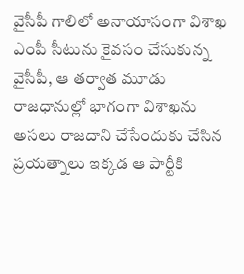వైసీపీ గాలిలో అనాయాసంగా విశాఖ ఎంపీ సీటును కైవసం చేసుకున్న వైసీపీ, ఆ తర్వాత మూడు రాజధానుల్లో భాగంగా విశాఖను అసలు రాజదాని చేసేందుకు చేసిన ప్రయత్నాలు ఇక్కడ ఆ పార్టీకి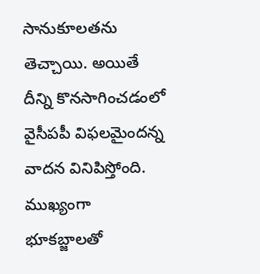సానుకూలతను తెచ్చాయి. అయితే దీన్ని కొనసాగించడంలో వైసీపపీ విఫలమైందన్న వాదన వినిపిస్తోంది. ముఖ్యంగా భూకబ్జాలతో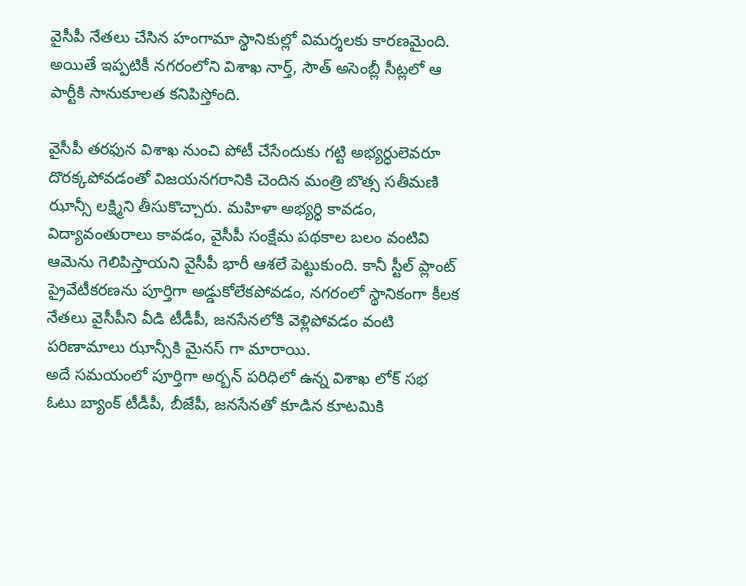వైసీపీ నేతలు చేసిన హంగామా స్థానికుల్లో విమర్శలకు కారణమైంది. అయితే ఇప్పటికీ నగరంలోని విశాఖ నార్త్, సౌత్ అసెంబ్లీ సీట్లలో ఆ పార్టీకి సానుకూలత కనిపిస్తోంది.

వైసీపీ తరఫున విశాఖ నుంచి పోటీ చేసేందుకు గట్టి అభ్యర్ధులెవరూ దొరక్కపోవడంతో విజయనగరానికి చెందిన మంత్రి బొత్స సతీమణి ఝాన్సీ లక్ష్మిని తీసుకొచ్చారు. మహిళా అభ్యర్ధి కావడం, విద్యావంతురాలు కావడం, వైసీపీ సంక్షేమ పథకాల బలం వంటివి ఆమెను గెలిపిస్తాయని వైసీపీ భారీ ఆశలే పెట్టుకుంది. కానీ స్టీల్ ప్లాంట్ ప్రైవేటీకరణను పూర్తిగా అడ్డుకోలేకపోవడం, నగరంలో స్థానికంగా కీలక నేతలు వైసీపీని వీడి టీడీపీ, జనసేనలోకి వెళ్లిపోవడం వంటి పరిణామాలు ఝాన్సీకి మైనస్ గా మారాయి.
అదే సమయంలో పూర్తిగా అర్బన్ పరిధిలో ఉన్న విశాఖ లోక్ సభ ఓటు బ్యాంక్ టీడీపీ, బీజేపీ, జనసేనతో కూడిన కూటమికి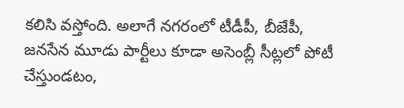కలిసి వస్తోంది. అలాగే నగరంలో టీడీపీ, బీజేపీ, జనసేన మూడు పార్టీలు కూడా అసెంబ్లీ సీట్లలో పోటీ చేస్తుండటం,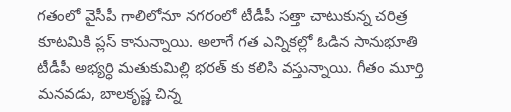గతంలో వైసీపీ గాలిలోనూ నగరంలో టీడీపీ సత్తా చాటుకున్న చరిత్ర కూటమికి ప్లస్ కానున్నాయి. అలాగే గత ఎన్నికల్లో ఓడిన సానుభూతి టీడీపీ అభ్యర్ధి మతుకుమిల్లి భరత్ కు కలిసి వస్తున్నాయి. గీతం మూర్తి మనవడు, బాలకృష్ణ చిన్న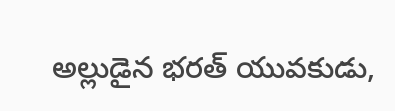అల్లుడైన భరత్ యువకుడు,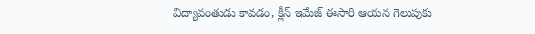విద్యావంతుడు కావడం, క్లీన్ ఇమేజ్ ఈసారి ఆయన గెలుపుకు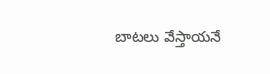బాటలు వేస్తాయనే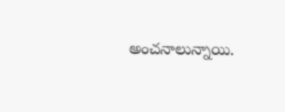అంచనాలున్నాయి.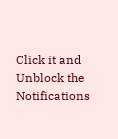Click it and Unblock the Notifications